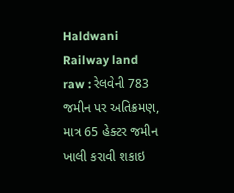Haldwani Railway land raw : રેલવેની 783 જમીન પર અતિક્રમણ, માત્ર 65 હેક્ટર જમીન ખાલી કરાવી શકાઇ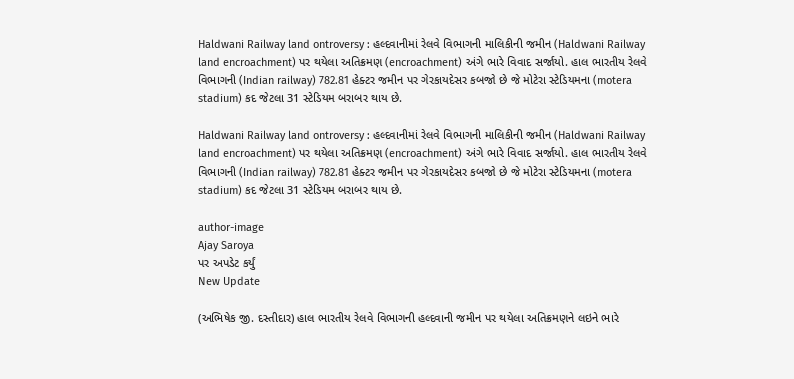Haldwani Railway land ontroversy : હલ્દવાનીમાં રેલવે વિભાગની માલિકીની જમીન (Haldwani Railway land encroachment) પર થયેલા અતિક્રમણ (encroachment) અંગે ભારે વિવાદ સર્જાયો. હાલ ભારતીય રેલવે વિભાગની (Indian railway) 782.81 હેક્ટર જમીન પર ગેરકાયદેસર કબજો છે જે મોટેરા સ્ટેડિયમના (motera stadium) કદ જેટલા 31 સ્ટેડિયમ બરાબર થાય છે.

Haldwani Railway land ontroversy : હલ્દવાનીમાં રેલવે વિભાગની માલિકીની જમીન (Haldwani Railway land encroachment) પર થયેલા અતિક્રમણ (encroachment) અંગે ભારે વિવાદ સર્જાયો. હાલ ભારતીય રેલવે વિભાગની (Indian railway) 782.81 હેક્ટર જમીન પર ગેરકાયદેસર કબજો છે જે મોટેરા સ્ટેડિયમના (motera stadium) કદ જેટલા 31 સ્ટેડિયમ બરાબર થાય છે.

author-image
Ajay Saroya
પર અપડેટ કર્યું
New Update

(અભિષેક જી. દસ્તીદાર) હાલ ભારતીય રેલવે વિભાગની હલ્દવાની જમીન પર થયેલા અતિક્રમણને લઇને ભારે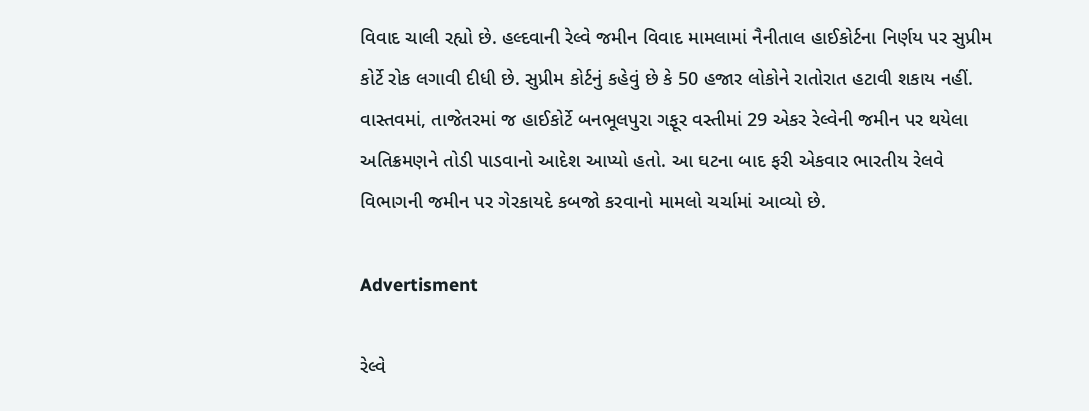વિવાદ ચાલી રહ્યો છે. હલ્દવાની રેલ્વે જમીન વિવાદ મામલામાં નૈનીતાલ હાઈકોર્ટના નિર્ણય પર સુપ્રીમ કોર્ટે રોક લગાવી દીધી છે. સુપ્રીમ કોર્ટનું કહેવું છે કે 50 હજાર લોકોને રાતોરાત હટાવી શકાય નહીં. વાસ્તવમાં, તાજેતરમાં જ હાઈકોર્ટે બનભૂલપુરા ગફૂર વસ્તીમાં 29 એકર રેલ્વેની જમીન પર થયેલા અતિક્રમણને તોડી પાડવાનો આદેશ આપ્યો હતો. આ ઘટના બાદ ફરી એકવાર ભારતીય રેલવે વિભાગની જમીન પર ગેરકાયદે કબજો કરવાનો મામલો ચર્ચામાં આવ્યો છે.

Advertisment

રેલ્વે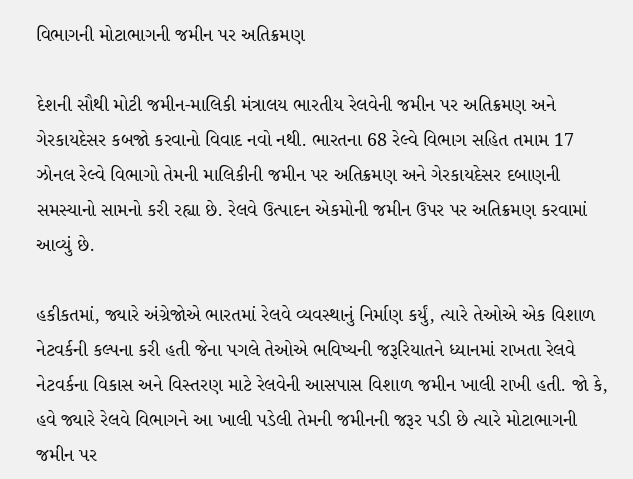વિભાગની મોટાભાગની જમીન પર અતિક્રમણ

દેશની સૌથી મોટી જમીન-માલિકી મંત્રાલય ભારતીય રેલવેની જમીન પર અતિક્રમણ અને ગેરકાયદેસર કબજો કરવાનો વિવાદ નવો નથી. ભારતના 68 રેલ્વે વિભાગ સહિત તમામ 17 ઝોનલ રેલ્વે વિભાગો તેમની માલિકીની જમીન પર અતિક્રમણ અને ગેરકાયદેસર દબાણની સમસ્યાનો સામનો કરી રહ્યા છે. રેલવે ઉત્પાદન એકમોની જમીન ઉપર પર અતિક્રમણ કરવામાં આવ્યું છે.

હકીકતમાં, જ્યારે અંગ્રેજોએ ભારતમાં રેલવે વ્યવસ્થાનું નિર્માણ કર્યું, ત્યારે તેઓએ એક વિશાળ નેટવર્કની કલ્પના કરી હતી જેના પગલે તેઓએ ભવિષ્યની જરૂરિયાતને ધ્યાનમાં રાખતા રેલવે નેટવર્કના વિકાસ અને વિસ્તરણ માટે રેલવેની આસપાસ વિશાળ જમીન ખાલી રાખી હતી. જો કે, હવે જ્યારે રેલવે વિભાગને આ ખાલી પડેલી તેમની જમીનની જરૂર પડી છે ત્યારે મોટાભાગની જમીન પર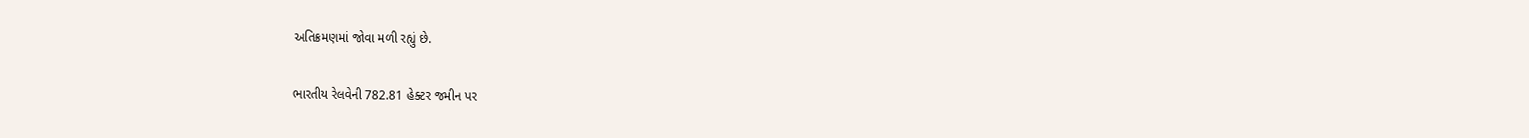અતિક્રમણમાં જોવા મળી રહ્યું છે.

ભારતીય રેલવેની 782.81 હેક્ટર જમીન પર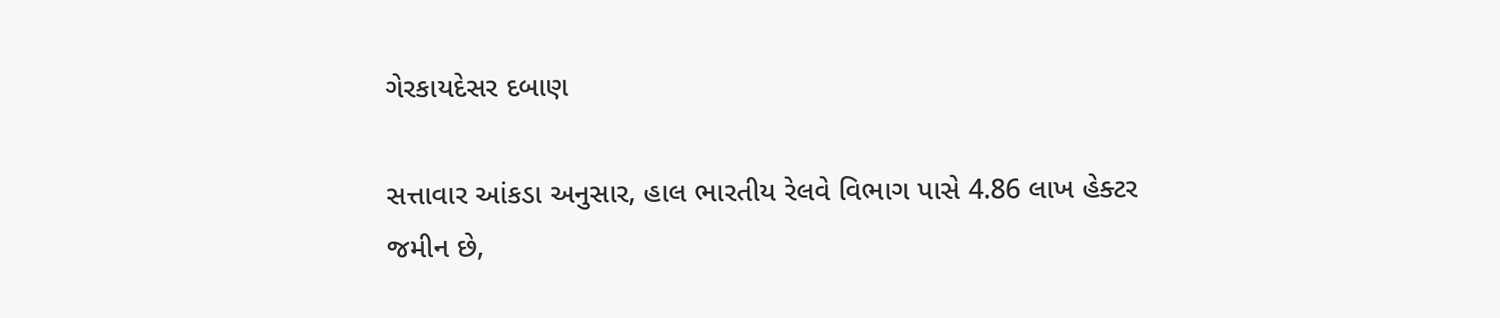ગેરકાયદેસર દબાણ

સત્તાવાર આંકડા અનુસાર, હાલ ભારતીય રેલવે વિભાગ પાસે 4.86 લાખ હેક્ટર જમીન છે,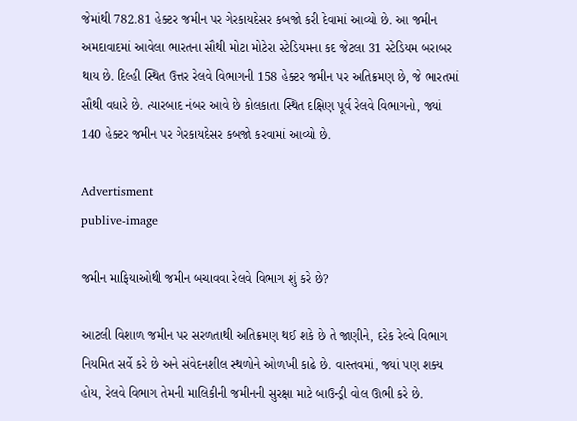જેમાંથી 782.81 હેક્ટર જમીન પર ગેરકાયદેસર કબજો કરી દેવામાં આવ્યો છે. આ જમીન અમદાવાદમાં આવેલા ભારતના સૌથી મોટા મોટેરા સ્ટેડિયમના કદ જેટલા 31 સ્ટેડિયમ બરાબર થાય છે. દિલ્હી સ્થિત ઉત્તર રેલવે વિભાગની 158 હેક્ટર જમીન પર અતિક્રમણ છે, જે ભારતમાં સૌથી વધારે છે. ત્યારબાદ નંબર આવે છે કોલકાતા સ્થિત દક્ષિણ પૂર્વ રેલવે વિભાગનો, જ્યાં 140 હેક્ટર જમીન પર ગેરકાયદેસર કબજો કરવામાં આવ્યો છે.

Advertisment
publive-image

જમીન માફિયાઓથી જમીન બચાવવા રેલવે વિભાગ શું કરે છે?

આટલી વિશાળ જમીન પર સરળતાથી અતિક્રમણ થઈ શકે છે તે જાણીને, દરેક રેલ્વે વિભાગ નિયમિત સર્વે કરે છે અને સંવેદનશીલ સ્થળોને ઓળખી કાઢે છે. વાસ્તવમાં, જ્યાં પણ શક્ય હોય, રેલવે વિભાગ તેમની માલિકીની જમીનની સુરક્ષા માટે બાઉન્ડ્રી વોલ ઊભી કરે છે.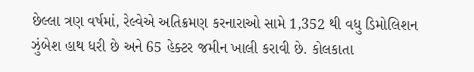છેલ્લા ત્રણ વર્ષમાં, રેલ્વેએ અતિક્રમણ કરનારાઓ સામે 1,352 થી વધુ ડિમોલિશન ઝુંબેશ હાથ ધરી છે અને 65 હેક્ટર જમીન ખાલી કરાવી છે. કોલકાતા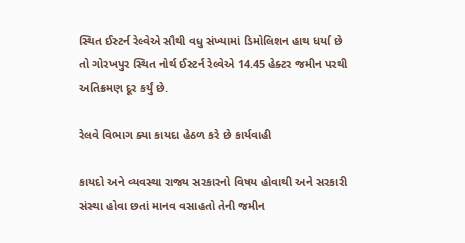સ્થિત ઈસ્ટર્ન રેલ્વેએ સૌથી વધુ સંખ્યામાં ડિમોલિશન હાથ ધર્યા છે તો ગોરખપુર સ્થિત નોર્થ ઈસ્ટર્ન રેલ્વેએ 14.45 હેક્ટર જમીન પરથી અતિક્રમણ દૂર કર્યું છે.

રેલવે વિભાગ ક્યા કાયદા હેઠળ કરે છે કાર્યવાહી

કાયદો અને વ્યવસ્થા રાજ્ય સરકારનો વિષય હોવાથી અને સરકારી સંસ્થા હોવા છતાં માનવ વસાહતો તેની જમીન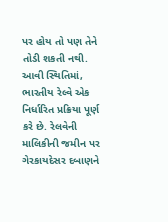પર હોય તો પણ તેને તોડી શકતી નથી. આવી સ્થિતિમાં, ભારતીય રેલ્વે એક નિર્ધારિત પ્રક્રિયા પૂર્ણ કરે છે. રેલવેની માલિકીની જમીન પર ગેરકાયદેસર દબાણને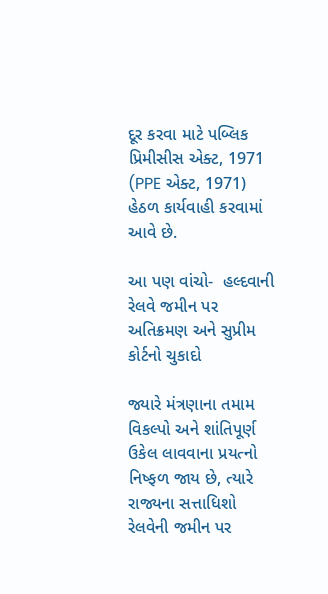દૂર કરવા માટે પબ્લિક પ્રિમીસીસ એક્ટ, 1971 (PPE એક્ટ, 1971) હેઠળ કાર્યવાહી કરવામાં આવે છે.

આ પણ વાંચો-  હલ્દવાની રેલવે જમીન પર અતિક્રમણ અને સુપ્રીમ કોર્ટનો ચુકાદો

જ્યારે મંત્રણાના તમામ વિકલ્પો અને શાંતિપૂર્ણ ઉકેલ લાવવાના પ્રયત્નો નિષ્ફળ જાય છે, ત્યારે રાજ્યના સત્તાધિશો રેલવેની જમીન પર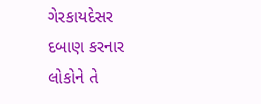ગેરકાયદેસર દબાણ કરનાર લોકોને તે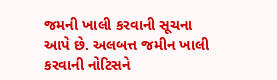જમની ખાલી કરવાની સૂચના આપે છે. અલબત્ત જમીન ખાલી કરવાની નોટિસને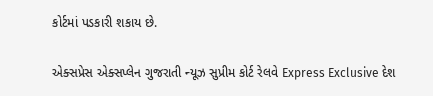કોર્ટમાં પડકારી શકાય છે.

એક્સપ્રેસ એક્સપ્લેન ગુજરાતી ન્યૂઝ સુપ્રીમ કોર્ટ રેલવે Express Exclusive દેશ